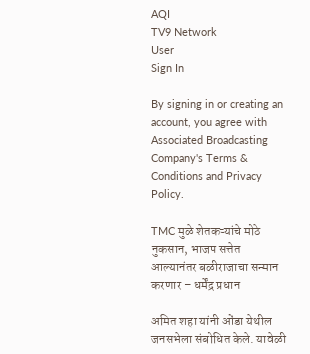AQI
TV9 Network
User
Sign In

By signing in or creating an account, you agree with Associated Broadcasting Company's Terms & Conditions and Privacy Policy.

TMC मुळे शेतकऱ्यांचे मोठे नुकसान, भाजप सत्तेत आल्यानंतर बळीराजाचा सन्मान करणार – धर्मेंद्र प्रधान

अमित शहा यांनी ओंडा येथील जनसभेला संबोधित केले. यावेळी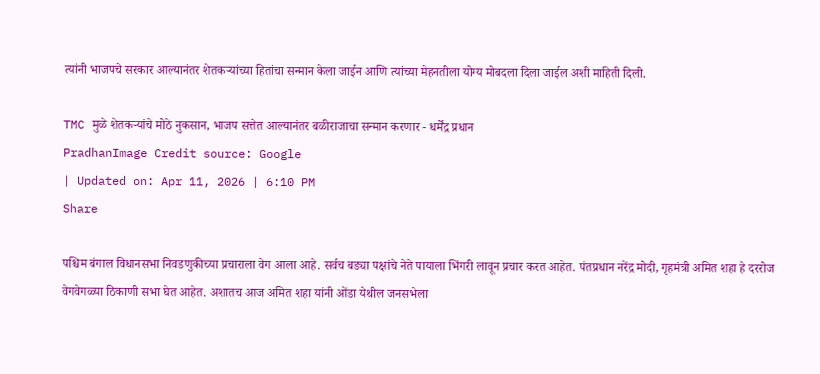त्यांनी भाजपचे सरकार आल्यानंतर शेतकऱ्यांच्या हितांचा सन्मान केला जाईन आणि त्यांच्या मेहनतीला योग्य मोबदला दिला जाईल अशी माहिती दिली.

TMC मुळे शेतकऱ्यांचे मोठे नुकसान, भाजप सत्तेत आल्यानंतर बळीराजाचा सन्मान करणार - धर्मेंद्र प्रधान
PradhanImage Credit source: Google
| Updated on: Apr 11, 2026 | 6:10 PM
Share

पश्चिम बंगाल विधानसभा निवडणुकीच्या प्रचाराला वेग आला आहे. सर्वच बड्या पक्षांचे नेते पायाला भिंगरी लावून प्रचार करत आहेत. पंतप्रधान नरेंद्र मोदी, गृहमंत्री अमित शहा हे दररोज वेगवेगळ्या ठिकाणी सभा घेत आहेत. अशातच आज अमित शहा यांनी ओंडा येथील जनसभेला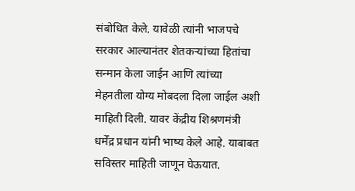संबोधित केले. यावेळी त्यांनी भाजपचे सरकार आल्यानंतर शेतकऱ्यांच्या हितांचा सन्मान केला जाईन आणि त्यांच्या मेहनतीला योग्य मोबदला दिला जाईल अशी माहिती दिली. यावर केंद्रीय शिश्रणमंत्री धर्मेंद्र प्रधान यांनी भाष्य केले आहे. याबाबत सविस्तर माहिती जाणून घेऊयात.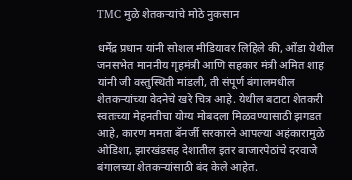TMC मुळे शेतकऱ्यांचे मोठे नुकसान

धर्मेंद्र प्रधान यांनी सोशल मीडियावर लिहिले की, ओंडा येथील जनसभेत माननीय गृहमंत्री आणि सहकार मंत्री अमित शाह यांनी जी वस्तुस्थिती मांडली, ती संपूर्ण बंगालमधील शेतकऱ्यांच्या वेदनेचे खरे चित्र आहे. येथील बटाटा शेतकरी स्वतःच्या मेहनतीचा योग्य मोबदला मिळवण्यासाठी झगडत आहे, कारण ममता बॅनर्जी सरकारने आपल्या अहंकारामुळे ओडिशा, झारखंडसह देशातील इतर बाजारपेठांचे दरवाजे बंगालच्या शेतकऱ्यांसाठी बंद केले आहेत.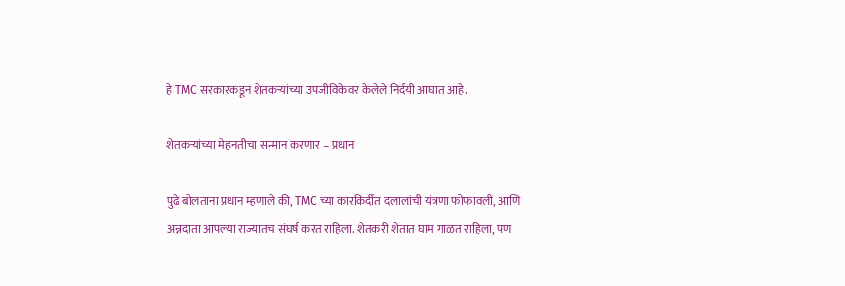हे TMC सरकारकडून शेतकऱ्यांच्या उपजीविकेवर केलेले निर्दयी आघात आहे.

शेतकऱ्यांच्या मेहनतीचा सन्मान करणार – प्रधान

पुढे बोलताना प्रधान म्हणाले की, TMC च्या कारकिर्दीत दलालांची यंत्रणा फोफावली, आणि अन्नदाता आपल्या राज्यातच संघर्ष करत राहिला. शेतकरी शेतात घाम गाळत राहिला, पण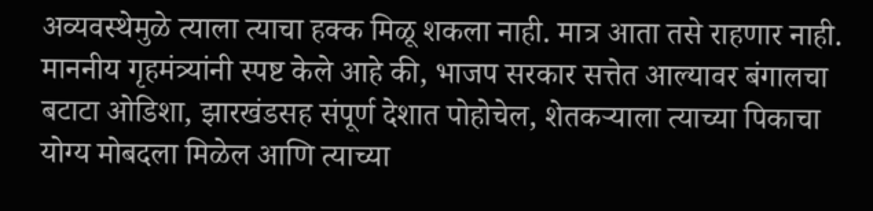अव्यवस्थेमुळे त्याला त्याचा हक्क मिळू शकला नाही. मात्र आता तसे राहणार नाही. माननीय गृहमंत्र्यांनी स्पष्ट केले आहे की, भाजप सरकार सत्तेत आल्यावर बंगालचा बटाटा ओडिशा, झारखंडसह संपूर्ण देशात पोहोचेल, शेतकऱ्याला त्याच्या पिकाचा योग्य मोबदला मिळेल आणि त्याच्या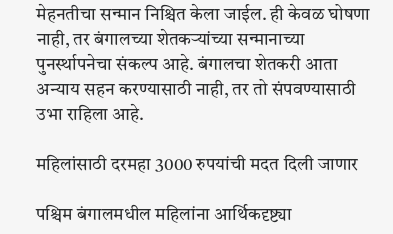मेहनतीचा सन्मान निश्चित केला जाईल. ही केवळ घोषणा नाही, तर बंगालच्या शेतकऱ्यांच्या सन्मानाच्या पुनर्स्थापनेचा संकल्प आहे. बंगालचा शेतकरी आता अन्याय सहन करण्यासाठी नाही, तर तो संपवण्यासाठी उभा राहिला आहे.

महिलांसाठी दरमहा 3000 रुपयांची मदत दिली जाणार

पश्चिम बंगालमधील महिलांना आर्थिकदृष्ट्या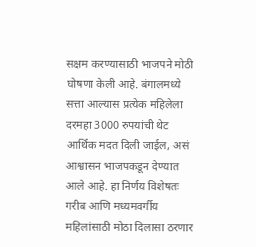सक्षम करण्यासाठी भाजपने मोठी घोषणा केली आहे. बंगालमध्ये सत्ता आल्यास प्रत्येक महिलेला दरमहा 3000 रुपयांची थेट आर्थिक मदत दिली जाईल, असं आश्वासन भाजपकडून देण्यात आले आहे. हा निर्णय विशेषतः गरीब आणि मध्यमवर्गीय महिलांसाठी मोठा दिलासा ठरणार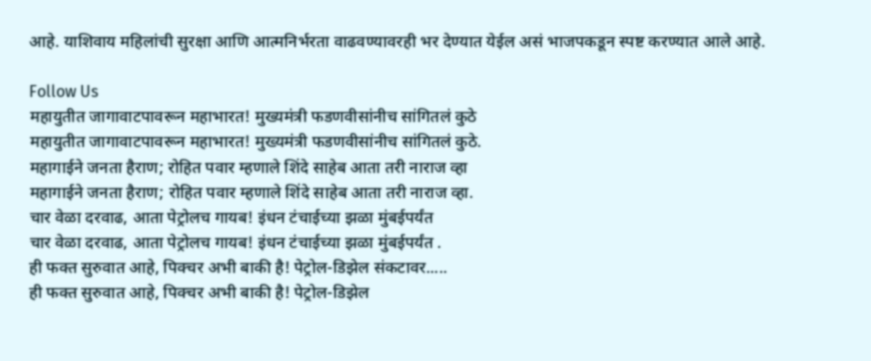आहे. याशिवाय महिलांची सुरक्षा आणि आत्मनिर्भरता वाढवण्यावरही भर देण्यात येईल असं भाजपकडून स्पष्ट करण्यात आले आहे.

Follow Us
महायुतीत जागावाटपावरून महाभारत! मुख्यमंत्री फडणवीसांनीच सांगितलं कुठे
महायुतीत जागावाटपावरून महाभारत! मुख्यमंत्री फडणवीसांनीच सांगितलं कुठे.
महागाईने जनता हैराण; रोहित पवार म्हणाले शिंदे साहेब आता तरी नाराज व्हा
महागाईने जनता हैराण; रोहित पवार म्हणाले शिंदे साहेब आता तरी नाराज व्हा.
चार वेळा दरवाढ, आता पेट्रोलच गायब! इंधन टंचाईच्या झळा मुंबईपर्यंत
चार वेळा दरवाढ, आता पेट्रोलच गायब! इंधन टंचाईच्या झळा मुंबईपर्यंत .
ही फक्त सुरुवात आहे, पिक्चर अभी बाकी है! पेट्रोल-डिझेल संकटावर.....
ही फक्त सुरुवात आहे, पिक्चर अभी बाकी है! पेट्रोल-डिझेल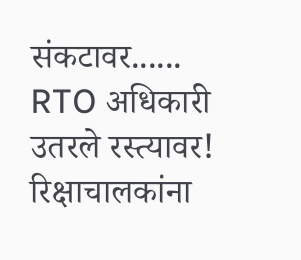संकटावर......
RTO अधिकारी उतरले रस्त्यावर! रिक्षाचालकांना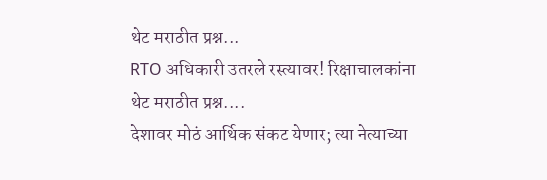थेट मराठीत प्रश्न...
RTO अधिकारी उतरले रस्त्यावर! रिक्षाचालकांना थेट मराठीत प्रश्न....
देशावर मोठं आर्थिक संकट येणार; त्या नेत्याच्या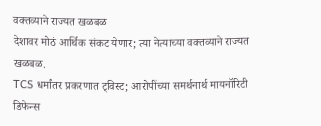वक्तव्याने राज्यत खळबळ
देशावर मोठं आर्थिक संकट येणार; त्या नेत्याच्या वक्तव्याने राज्यत खळबळ.
TCS धर्मांतर प्रकरणात ट्विस्ट; आरोपींच्या समर्थनार्थ मायनॉरिटी डिफेन्स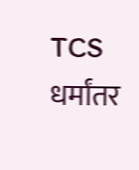TCS धर्मांतर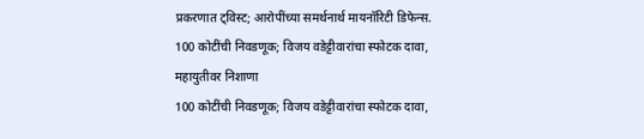प्रकरणात ट्विस्ट; आरोपींच्या समर्थनार्थ मायनॉरिटी डिफेन्स.
100 कोटींची निवडणूक; विजय वडेट्टीवारांचा स्फोटक दावा, महायुतीवर निशाणा
100 कोटींची निवडणूक; विजय वडेट्टीवारांचा स्फोटक दावा,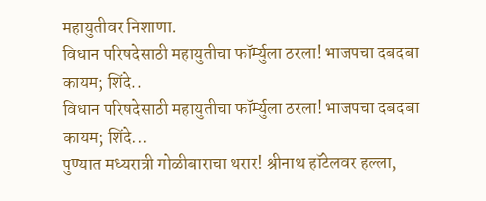महायुतीवर निशाणा.
विधान परिषदेसाठी महायुतीचा फॉर्म्युला ठरला! भाजपचा दबदबा कायम; शिंदे..
विधान परिषदेसाठी महायुतीचा फॉर्म्युला ठरला! भाजपचा दबदबा कायम; शिंदे...
पुण्यात मध्यरात्री गोळीबाराचा थरार! श्रीनाथ हॉटेलवर हल्ला,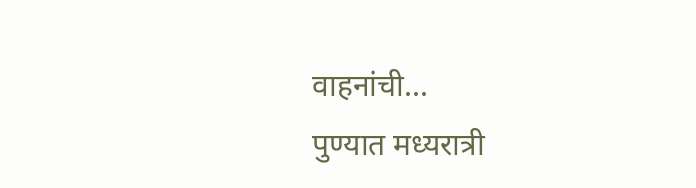वाहनांची...
पुण्यात मध्यरात्री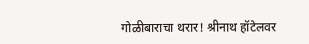गोळीबाराचा थरार! श्रीनाथ हॉटेलवर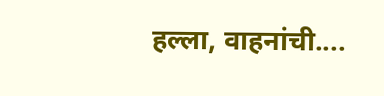हल्ला, वाहनांची....